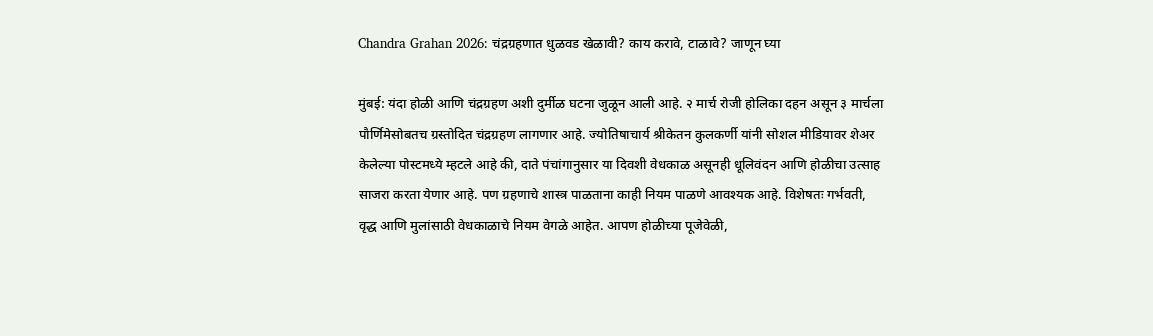Chandra Grahan 2026: चंद्रग्रहणात धुळवड खेळावी? काय करावे, टाळावे? जाणून घ्या

मुंबई: यंदा होळी आणि चंद्रग्रहण अशी दुर्मीळ घटना जुळून आली आहे. २ मार्च रोजी होलिका दहन असून ३ मार्चला पौर्णिमेसोबतच ग्रस्तोदित चंद्रग्रहण लागणार आहे. ज्योतिषाचार्य श्रीकेतन कुलकर्णी यांनी सोशल मीडियावर शेअर केलेल्या पोस्टमध्ये म्हटले आहे की, दाते पंचांगानुसार या दिवशी वेधकाळ असूनही धूलिवंदन आणि होळीचा उत्साह साजरा करता येणार आहे. पण ग्रहणाचे शास्त्र पाळताना काही नियम पाळणे आवश्यक आहे. विशेषतः गर्भवती, वृद्ध आणि मुलांसाठी वेधकाळाचे नियम वेगळे आहेत. आपण होळीच्या पूजेवेळी,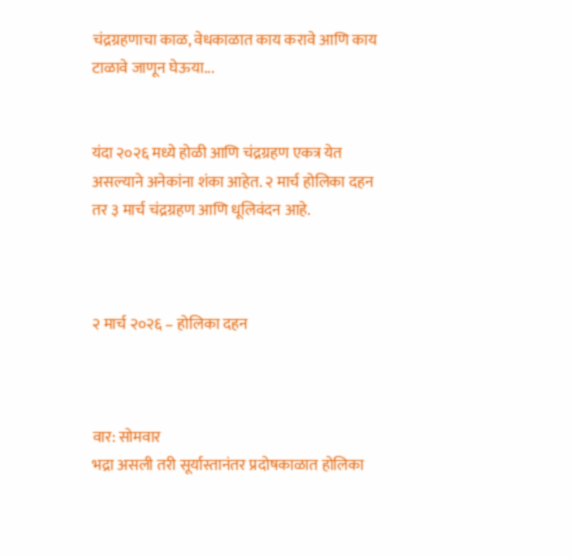चंद्रग्रहणाचा काळ, वेधकाळात काय करावे आणि काय टाळावे जाणून घेऊया...


यंदा २०२६ मध्ये होळी आणि चंद्रग्रहण एकत्र येत असल्याने अनेकांना शंका आहेत. २ मार्च होलिका दहन तर ३ मार्च चंद्रग्रहण आणि धूलिवंदन आहे.



२ मार्च २०२६ – होलिका दहन



वार: सोमवार
भद्रा असली तरी सूर्यास्तानंतर प्रदोषकाळात होलिका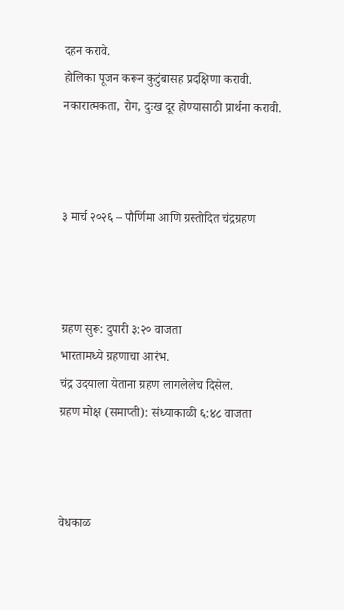दहन करावे.
होलिका पूजन करून कुटुंबासह प्रदक्षिणा करावी.
नकारात्मकता, रोग, दुःख दूर होण्यासाठी प्रार्थना करावी.



३ मार्च २०२६ – पौर्णिमा आणि ग्रस्तोदित चंद्रग्रहण



ग्रहण सुरू: दुपारी ३:२० वाजता
भारतामध्ये ग्रहणाचा आरंभ.
चंद्र उदयाला येताना ग्रहण लागलेलेच दिसेल.
ग्रहण मोक्ष (समाप्ती): संध्याकाळी ६:४८ वाजता



वेधकाळ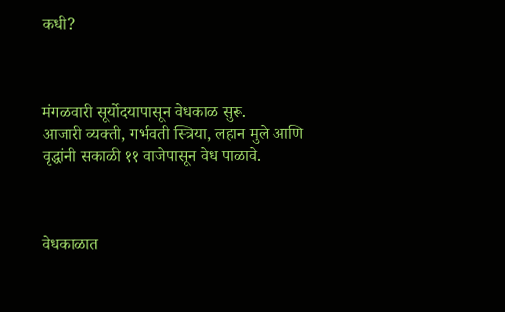कधी?



मंगळवारी सूर्योदयापासून वेधकाळ सुरू.
आजारी व्यक्ती, गर्भवती स्त्रिया, लहान मुले आणि वृद्धांनी सकाळी ११ वाजेपासून वेध पाळावे.



वेधकाळात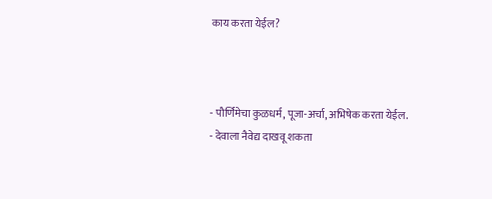काय करता येईल?



- पौर्णिमेचा कुळधर्म, पूजा-अर्चा, अभिषेक करता येईल.
- देवाला नैवेद्य दाखवू शकता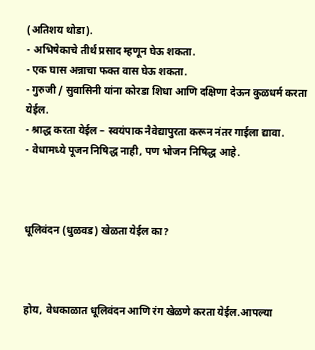(अतिशय थोडा).
- अभिषेकाचे तीर्थ प्रसाद म्हणून घेऊ शकता.
- एक घास अन्नाचा फक्त वास घेऊ शकता.
- गुरुजी / सुवासिनी यांना कोरडा शिधा आणि दक्षिणा देऊन कुळधर्म करता येईल.
- श्राद्ध करता येईल – स्वयंपाक नैवेद्यापुरता करून नंतर गाईला द्यावा.
- वेधामध्ये पूजन निषिद्ध नाही, पण भोजन निषिद्ध आहे.



धूलिवंदन (धुळवड) खेळता येईल का?



होय, वेधकाळात धूलिवंदन आणि रंग खेळणे करता येईल.आपल्या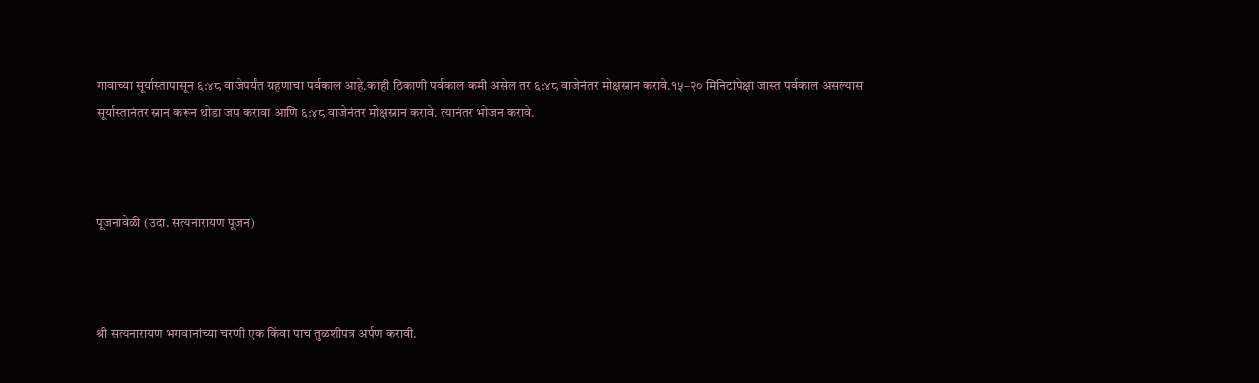गावाच्या सूर्यास्तापासून ६:४८ वाजेपर्यंत ग्रहणाचा पर्वकाल आहे.काही ठिकाणी पर्वकाल कमी असेल तर ६:४८ वाजेनंतर मोक्षस्नान करावे.१५–२० मिनिटांपेक्षा जास्त पर्वकाल असल्यास सूर्यास्तानंतर स्नान करून थोडा जप करावा आणि ६:४८ वाजेनंतर मोक्षस्नान करावे. त्यानंतर भोजन करावे.



पूजनावेळी (उदा. सत्यनारायण पूजन)



श्री सत्यनारायण भगवानांच्या चरणी एक किंवा पाच तुळशीपत्र अर्पण करावी.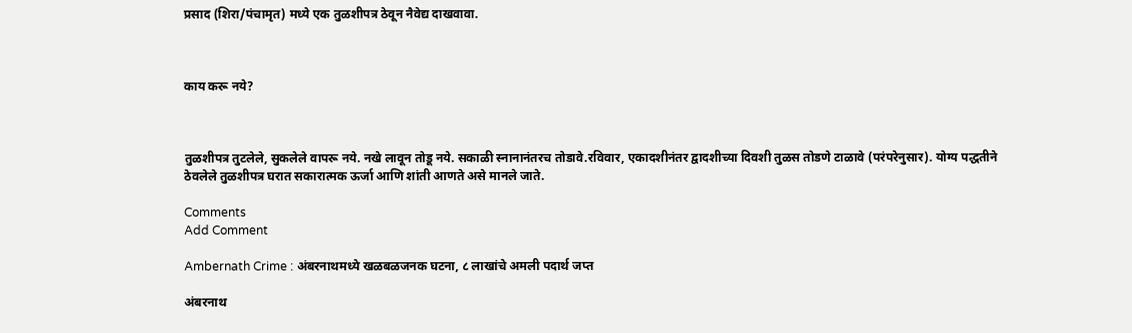प्रसाद (शिरा/पंचामृत) मध्ये एक तुळशीपत्र ठेवून नैवेद्य दाखवावा.



काय करू नये?



तुळशीपत्र तुटलेले, सुकलेले वापरू नये. नखे लावून तोडू नये. सकाळी स्नानानंतरच तोडावे.रविवार, एकादशीनंतर द्वादशीच्या दिवशी तुळस तोडणे टाळावे (परंपरेनुसार). योग्य पद्धतीने ठेवलेले तुळशीपत्र घरात सकारात्मक ऊर्जा आणि शांती आणते असे मानले जाते.

Comments
Add Comment

Ambernath Crime : अंबरनाथमध्ये खळबळजनक घटना, ८ लाखांचे अमली पदार्थ जप्त

अंबरनाथ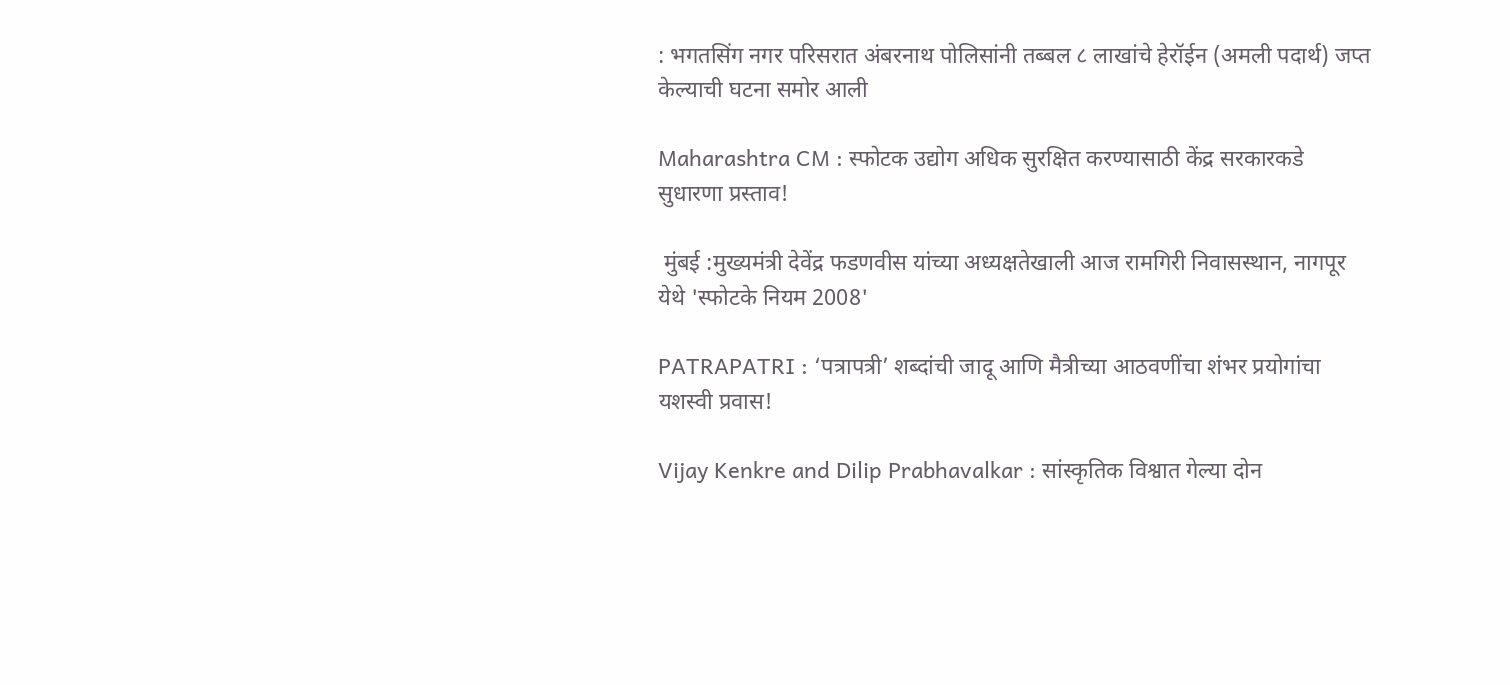: भगतसिंग नगर परिसरात अंबरनाथ पोलिसांनी तब्बल ८ लाखांचे हेरॉईन (अमली पदार्थ) जप्त केल्याची घटना समोर आली

Maharashtra CM : स्फोटक उद्योग अधिक सुरक्षित करण्यासाठी केंद्र सरकारकडे सुधारणा प्रस्ताव!

 मुंबई :मुख्यमंत्री देवेंद्र फडणवीस यांच्या अध्यक्षतेखाली आज रामगिरी निवासस्थान, नागपूर येथे 'स्फोटके नियम 2008'

PATRAPATRI : ‘पत्रापत्री’ शब्दांची जादू आणि मैत्रीच्या आठवणींचा शंभर प्रयोगांचा यशस्वी प्रवास!

Vijay Kenkre and Dilip Prabhavalkar : सांस्कृतिक विश्वात गेल्या दोन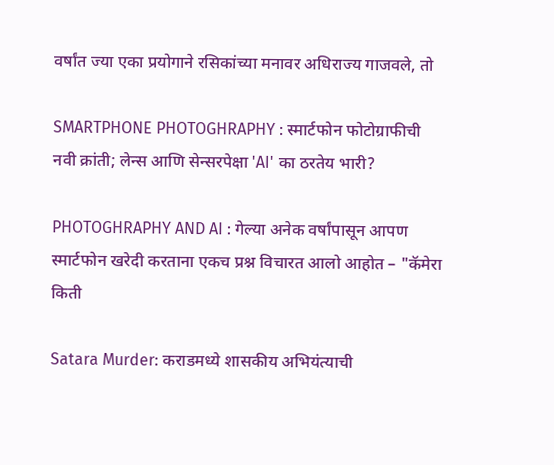वर्षांत ज्या एका प्रयोगाने रसिकांच्या मनावर अधिराज्य गाजवले, तो

SMARTPHONE PHOTOGHRAPHY : स्मार्टफोन फोटोग्राफीची नवी क्रांती; लेन्स आणि सेन्सरपेक्षा 'AI' का ठरतेय भारी?

PHOTOGHRAPHY AND AI : गेल्या अनेक वर्षांपासून आपण स्मार्टफोन खरेदी करताना एकच प्रश्न विचारत आलो आहोत – "कॅमेरा किती

Satara Murder: कराडमध्ये शासकीय अभियंत्याची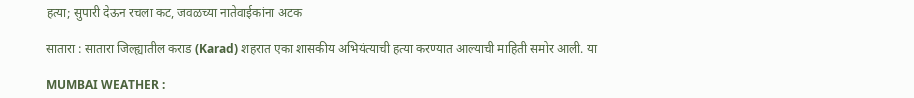हत्या; सुपारी देऊन रचला कट, जवळच्या नातेवाईकांना अटक

सातारा : सातारा जिल्ह्यातील कराड (Karad) शहरात एका शासकीय अभियंत्याची हत्या करण्यात आल्याची माहिती समोर आली. या

MUMBAI WEATHER :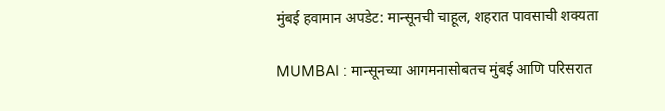मुंबई हवामान अपडेट: मान्सूनची चाहूल, शहरात पावसाची शक्यता

MUMBAI : मान्सूनच्या आगमनासोबतच मुंबई आणि परिसरात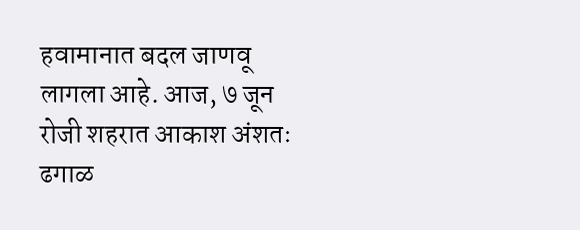हवामानात बदल जाणवू लागला आहे. आज, ७ जून रोजी शहरात आकाश अंशतः ढगाळ